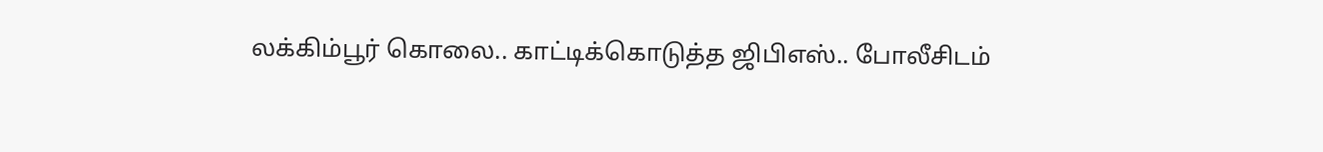லக்கிம்பூர் கொலை.. காட்டிக்கொடுத்த ஜிபிஎஸ்.. போலீசிடம்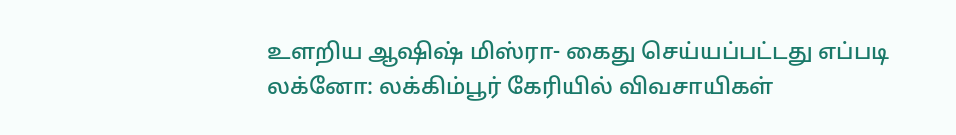உளறிய ஆஷிஷ் மிஸ்ரா- கைது செய்யப்பட்டது எப்படி
லக்னோ: லக்கிம்பூர் கேரியில் விவசாயிகள்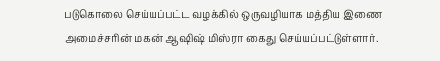படுகொலை செய்யப்பட்ட வழக்கில் ஒருவழியாக மத்திய இணை அமைச்சரின் மகன் ஆஷிஷ் மிஸ்ரா கைது செய்யப்பட்டுள்ளார்.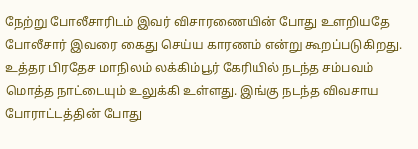நேற்று போலீசாரிடம் இவர் விசாரணையின் போது உளறியதே போலீசார் இவரை கைது செய்ய காரணம் என்று கூறப்படுகிறது.
உத்தர பிரதேச மாநிலம் லக்கிம்பூர் கேரியில் நடந்த சம்பவம் மொத்த நாட்டையும் உலுக்கி உள்ளது. இங்கு நடந்த விவசாய போராட்டத்தின் போது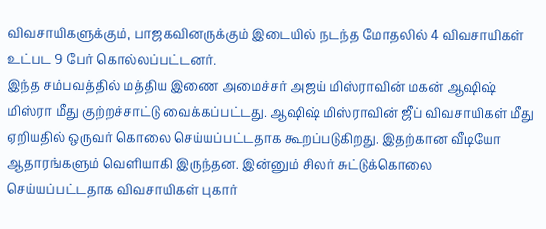விவசாயிகளுக்கும், பாஜகவினருக்கும் இடையில் நடந்த மோதலில் 4 விவசாயிகள் உட்பட 9 பேர் கொல்லப்பட்டனர்.
இந்த சம்பவத்தில் மத்திய இணை அமைச்சர் அஜய் மிஸ்ராவின் மகன் ஆஷிஷ் மிஸ்ரா மீது குற்றச்சாட்டு வைக்கப்பட்டது. ஆஷிஷ் மிஸ்ராவின் ஜீப் விவசாயிகள் மீது ஏறியதில் ஒருவர் கொலை செய்யப்பட்டதாக கூறப்படுகிறது. இதற்கான வீடியோ ஆதாரங்களும் வெளியாகி இருந்தன. இன்னும் சிலர் சுட்டுக்கொலை செய்யப்பட்டதாக விவசாயிகள் புகார்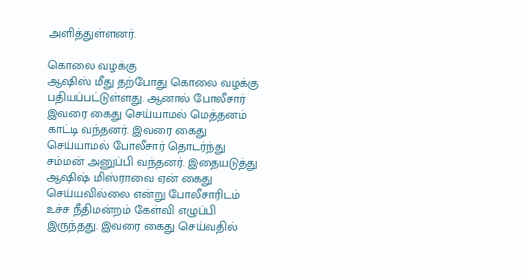அளித்துள்ளனர்.

கொலை வழக்கு
ஆஷிஸ் மீது தற்போது கொலை வழக்கு பதியப்பட்டுள்ளது. ஆனால் போலீசார் இவரை கைது செய்யாமல் மெத்தனம் காட்டி வந்தனர். இவரை கைது செய்யாமல் போலீசார் தொடர்ந்து சம்மன் அனுப்பி வந்தனர். இதையடுத்து ஆஷிஷ் மிஸ்ராவை ஏன் கைது செய்யவில்லை என்று போலீசாரிடம் உச்ச நீதிமன்றம் கேள்வி எழுப்பி இருந்தது. இவரை கைது செய்வதில்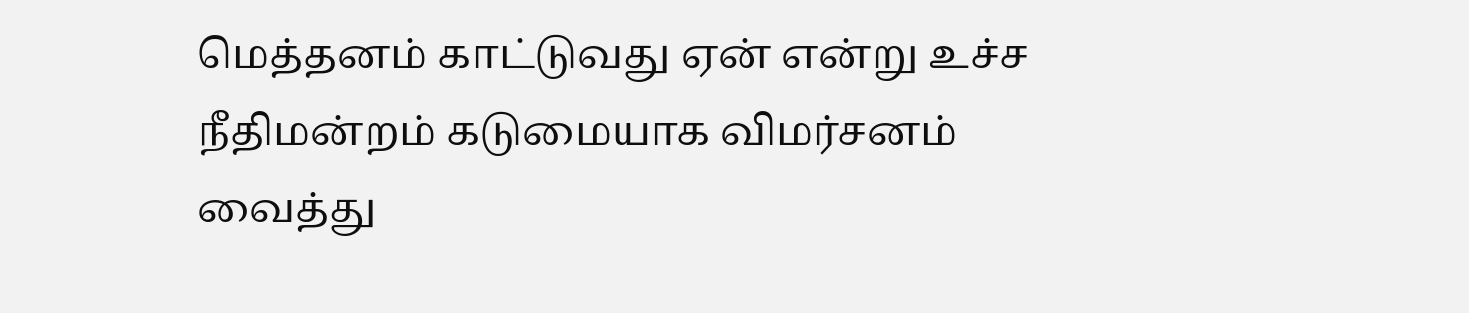மெத்தனம் காட்டுவது ஏன் என்று உச்ச நீதிமன்றம் கடுமையாக விமர்சனம் வைத்து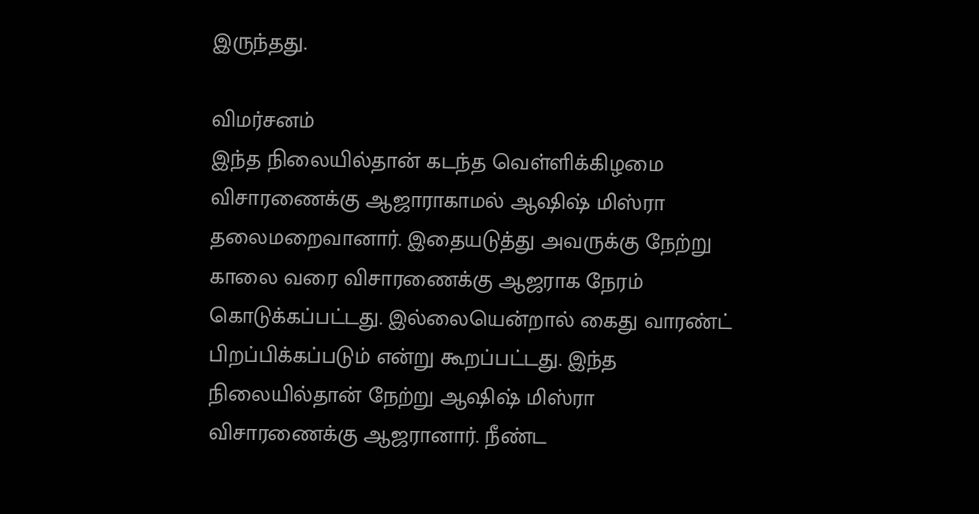இருந்தது.

விமர்சனம்
இந்த நிலையில்தான் கடந்த வெள்ளிக்கிழமை விசாரணைக்கு ஆஜாராகாமல் ஆஷிஷ் மிஸ்ரா தலைமறைவானார். இதையடுத்து அவருக்கு நேற்று காலை வரை விசாரணைக்கு ஆஜராக நேரம் கொடுக்கப்பட்டது. இல்லையென்றால் கைது வாரண்ட் பிறப்பிக்கப்படும் என்று கூறப்பட்டது. இந்த நிலையில்தான் நேற்று ஆஷிஷ் மிஸ்ரா விசாரணைக்கு ஆஜரானார். நீண்ட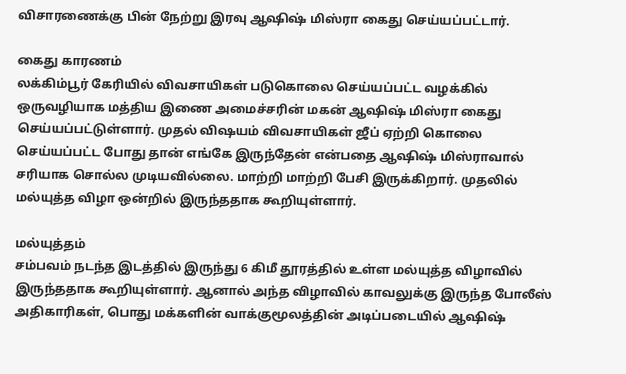விசாரணைக்கு பின் நேற்று இரவு ஆஷிஷ் மிஸ்ரா கைது செய்யப்பட்டார்.

கைது காரணம்
லக்கிம்பூர் கேரியில் விவசாயிகள் படுகொலை செய்யப்பட்ட வழக்கில் ஒருவழியாக மத்திய இணை அமைச்சரின் மகன் ஆஷிஷ் மிஸ்ரா கைது செய்யப்பட்டுள்ளார். முதல் விஷயம் விவசாயிகள் ஜீப் ஏற்றி கொலை செய்யப்பட்ட போது தான் எங்கே இருந்தேன் என்பதை ஆஷிஷ் மிஸ்ராவால் சரியாக சொல்ல முடியவில்லை. மாற்றி மாற்றி பேசி இருக்கிறார். முதலில் மல்யுத்த விழா ஒன்றில் இருந்ததாக கூறியுள்ளார்.

மல்யுத்தம்
சம்பவம் நடந்த இடத்தில் இருந்து 6 கிமீ தூரத்தில் உள்ள மல்யுத்த விழாவில் இருந்ததாக கூறியுள்ளார். ஆனால் அந்த விழாவில் காவலுக்கு இருந்த போலீஸ் அதிகாரிகள், பொது மக்களின் வாக்குமூலத்தின் அடிப்படையில் ஆஷிஷ்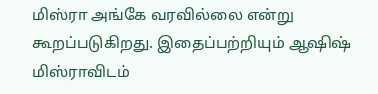மிஸ்ரா அங்கே வரவில்லை என்று கூறப்படுகிறது. இதைப்பற்றியும் ஆஷிஷ் மிஸ்ராவிடம்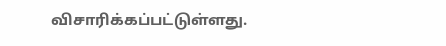விசாரிக்கப்பட்டுள்ளது.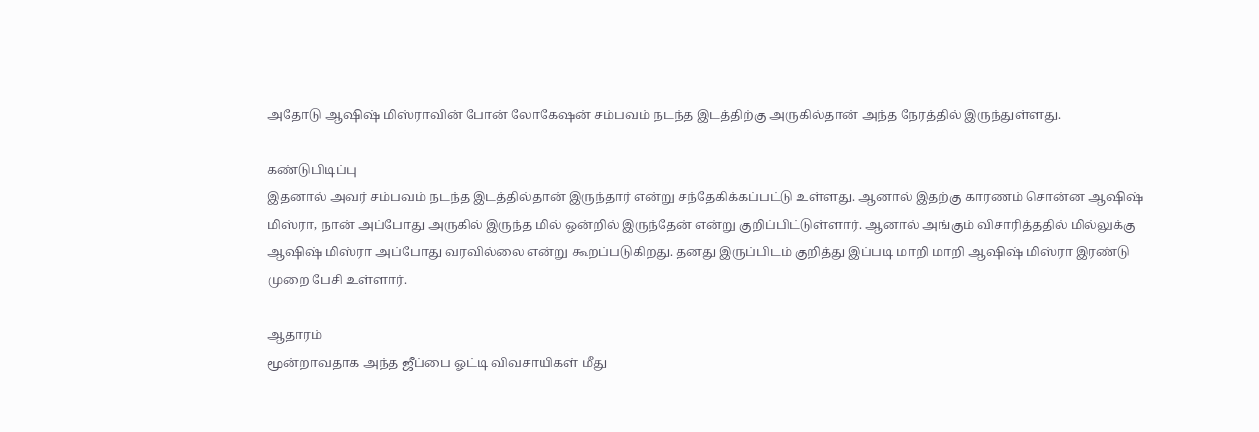அதோடு ஆஷிஷ் மிஸ்ராவின் போன் லோகேஷன் சம்பவம் நடந்த இடத்திற்கு அருகில்தான் அந்த நேரத்தில் இருந்துள்ளது.

கண்டுபிடிப்பு
இதனால் அவர் சம்பவம் நடந்த இடத்தில்தான் இருந்தார் என்று சந்தேகிக்கப்பட்டு உள்ளது. ஆனால் இதற்கு காரணம் சொன்ன ஆஷிஷ் மிஸ்ரா, நான் அப்போது அருகில் இருந்த மில் ஒன்றில் இருந்தேன் என்று குறிப்பிட்டுள்ளார். ஆனால் அங்கும் விசாரித்ததில் மில்லுக்கு ஆஷிஷ் மிஸ்ரா அப்போது வரவில்லை என்று கூறப்படுகிறது. தனது இருப்பிடம் குறித்து இப்படி மாறி மாறி ஆஷிஷ் மிஸ்ரா இரண்டு முறை பேசி உள்ளார்.

ஆதாரம்
மூன்றாவதாக அந்த ஜீப்பை ஓட்டி விவசாயிகள் மீது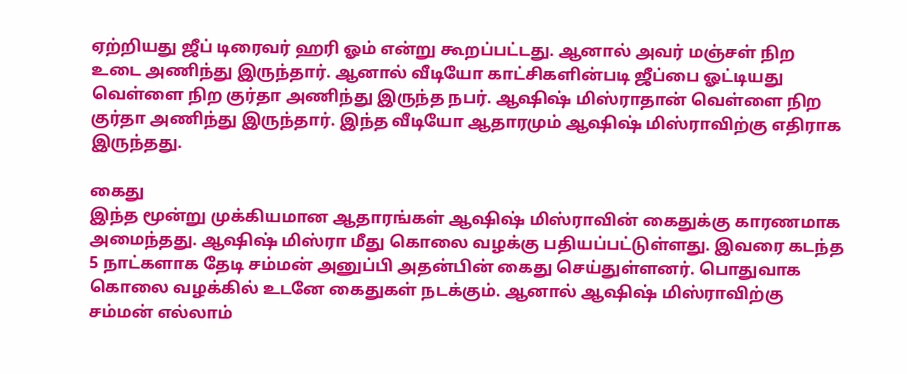ஏற்றியது ஜீப் டிரைவர் ஹரி ஓம் என்று கூறப்பட்டது. ஆனால் அவர் மஞ்சள் நிற உடை அணிந்து இருந்தார். ஆனால் வீடியோ காட்சிகளின்படி ஜீப்பை ஓட்டியது வெள்ளை நிற குர்தா அணிந்து இருந்த நபர். ஆஷிஷ் மிஸ்ராதான் வெள்ளை நிற குர்தா அணிந்து இருந்தார். இந்த வீடியோ ஆதாரமும் ஆஷிஷ் மிஸ்ராவிற்கு எதிராக இருந்தது.

கைது
இந்த மூன்று முக்கியமான ஆதாரங்கள் ஆஷிஷ் மிஸ்ராவின் கைதுக்கு காரணமாக அமைந்தது. ஆஷிஷ் மிஸ்ரா மீது கொலை வழக்கு பதியப்பட்டுள்ளது. இவரை கடந்த 5 நாட்களாக தேடி சம்மன் அனுப்பி அதன்பின் கைது செய்துள்ளனர். பொதுவாக கொலை வழக்கில் உடனே கைதுகள் நடக்கும். ஆனால் ஆஷிஷ் மிஸ்ராவிற்கு சம்மன் எல்லாம்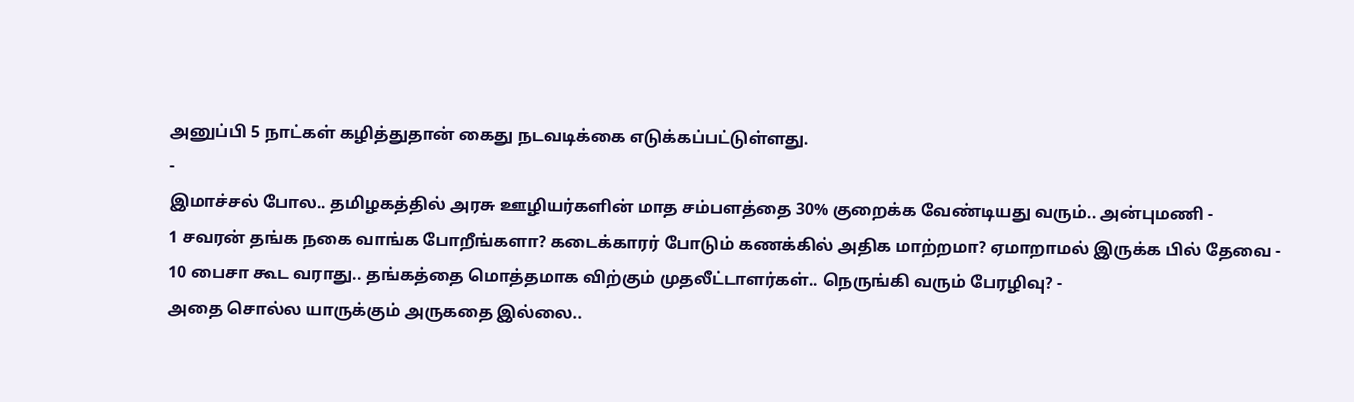அனுப்பி 5 நாட்கள் கழித்துதான் கைது நடவடிக்கை எடுக்கப்பட்டுள்ளது.
-
இமாச்சல் போல.. தமிழகத்தில் அரசு ஊழியர்களின் மாத சம்பளத்தை 30% குறைக்க வேண்டியது வரும்.. அன்புமணி -
1 சவரன் தங்க நகை வாங்க போறீங்களா? கடைக்காரர் போடும் கணக்கில் அதிக மாற்றமா? ஏமாறாமல் இருக்க பில் தேவை -
10 பைசா கூட வராது.. தங்கத்தை மொத்தமாக விற்கும் முதலீட்டாளர்கள்.. நெருங்கி வரும் பேரழிவு? -
அதை சொல்ல யாருக்கும் அருகதை இல்லை..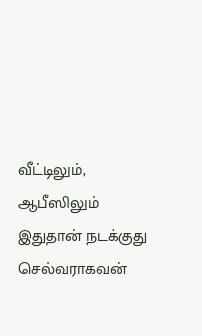வீட்டிலும், ஆபீஸிலும் இதுதான் நடக்குது செல்வராகவன்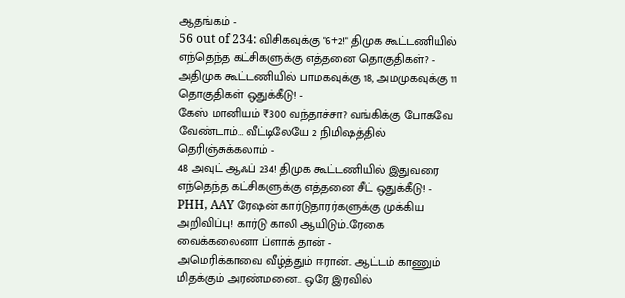ஆதங்கம் -
56 out of 234: விசிகவுக்கு "6+2!" திமுக கூட்டணியில் எந்தெந்த கட்சிகளுக்கு எத்தனை தொகுதிகள்? -
அதிமுக கூட்டணியில் பாமகவுக்கு 18, அமமுகவுக்கு 11 தொகுதிகள் ஒதுக்கீடு! -
கேஸ் மானியம் ₹300 வந்தாச்சா? வங்கிக்கு போகவே வேண்டாம்… வீட்டிலேயே 2 நிமிஷத்தில் தெரிஞ்சுக்கலாம் -
48 அவுட் ஆஃப் 234! திமுக கூட்டணியில் இதுவரை எந்தெந்த கட்சிகளுக்கு எத்தனை சீட் ஒதுக்கீடு! -
PHH, AAY ரேஷன் கார்டுதாரர்களுக்கு முக்கிய அறிவிப்பு! கார்டு காலி ஆயிடும்..ரேகை வைக்கலைனா ப்ளாக் தான் -
அமெரிக்காவை வீழ்த்தும் ஈரான்.. ஆட்டம் காணும் மிதக்கும் அரண்மனை.. ஒரே இரவில்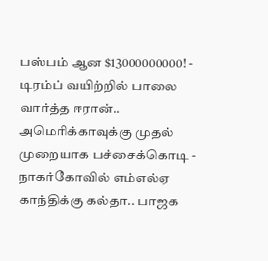பஸ்பம் ஆன $13000000000! -
டிரம்ப் வயிற்றில் பாலை வார்த்த ஈரான்.. அமெரிக்காவுக்கு முதல் முறையாக பச்சைக்கொடி -
நாகர்கோவில் எம்எல்ஏ காந்திக்கு கல்தா.. பாஜக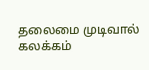தலைமை முடிவால் கலக்கம்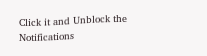Click it and Unblock the Notifications